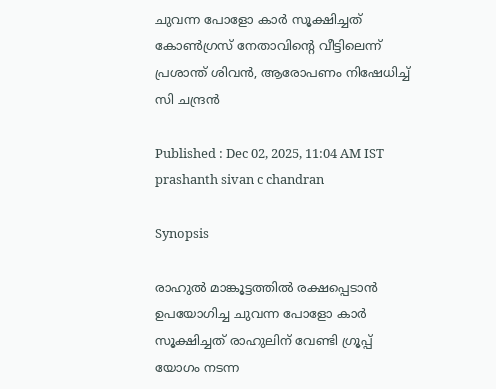ചുവന്ന പോളോ കാര്‍ സൂക്ഷിച്ചത് കോണ്‍ഗ്രസ് നേതാവിന്‍റെ വീട്ടിലെന്ന് പ്രശാന്ത് ശിവൻ, ആരോപണം നിഷേധിച്ച് സി ചന്ദ്രൻ

Published : Dec 02, 2025, 11:04 AM IST
prashanth sivan c chandran

Synopsis

രാഹുൽ മാങ്കൂട്ടത്തിൽ രക്ഷപ്പെടാൻ ഉപയോഗിച്ച ചുവന്ന പോളോ കാര്‍ സൂക്ഷിച്ചത് രാഹുലിന് വേണ്ടി ഗ്രൂപ്പ് യോഗം നടന്ന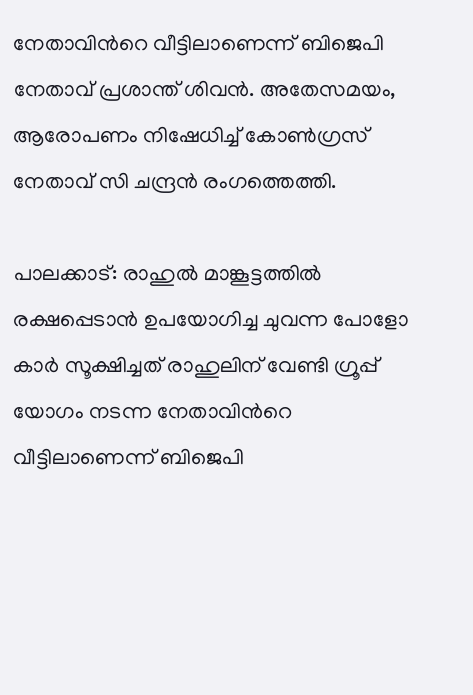നേതാവിന്‍റെ വീട്ടിലാണെന്ന് ബിജെപി നേതാവ് പ്രശാന്ത് ശിവൻ. അതേസമയം, ആരോപണം നിഷേധിച്ച് കോണ്‍ഗ്രസ് നേതാവ് സി ചന്ദ്രൻ രംഗത്തെത്തി.

പാലക്കാട്: രാഹുൽ മാങ്കൂട്ടത്തിൽ രക്ഷപ്പെടാൻ ഉപയോഗിച്ച ചുവന്ന പോളോ കാര്‍ സൂക്ഷിച്ചത് രാഹുലിന് വേണ്ടി ഗ്രൂപ്പ് യോഗം നടന്ന നേതാവിന്‍റെ വീട്ടിലാണെന്ന് ബിജെപി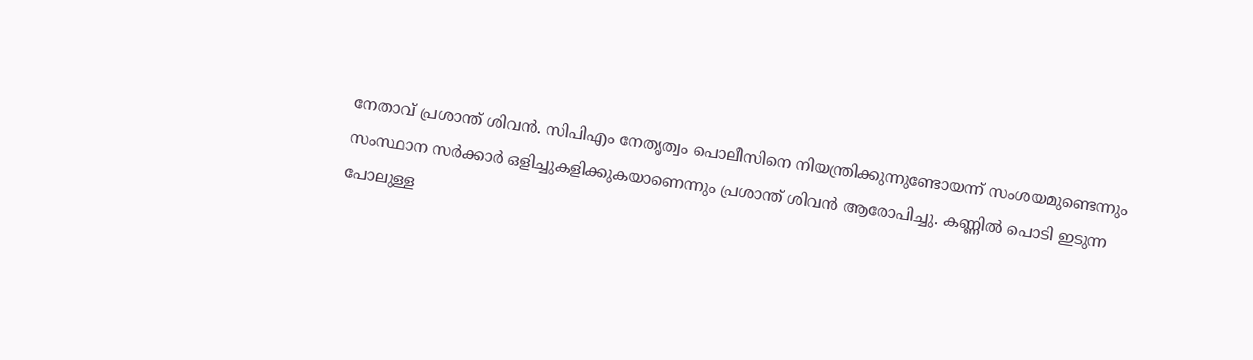നേതാവ് പ്രശാന്ത് ശിവൻ. സിപിഎം നേതൃത്വം പൊലീസിനെ നിയന്ത്രിക്കുന്നുണ്ടോയന്ന് സംശയമുണ്ടെന്നും സംസ്ഥാന സര്‍ക്കാര്‍ ഒളിച്ചുകളിക്കുകയാണെന്നും പ്രശാന്ത് ശിവൻ ആരോപിച്ചു. കണ്ണിൽ പൊടി ഇടുന്ന പോലുള്ള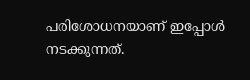പരിശോധനയാണ് ഇപ്പോൾ നടക്കുന്നത്.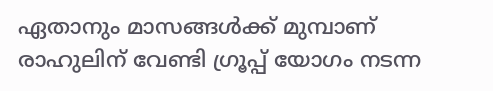ഏതാനും മാസങ്ങള്‍ക്ക് മുമ്പാണ് രാഹുലിന് വേണ്ടി ഗ്രൂപ്പ് യോഗം നടന്ന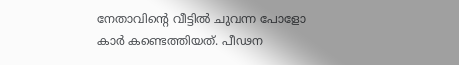നേതാവിന്‍റെ വീട്ടിൽ ചുവന്ന പോളോ കാര്‍ കണ്ടെത്തിയത്. പീഢന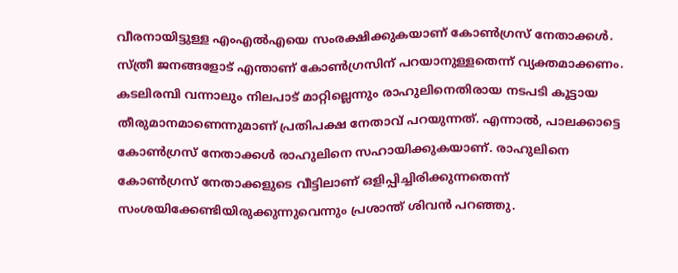വീരനായിട്ടുള്ള എംഎൽഎയെ സംരക്ഷിക്കുകയാണ് കോണ്‍ഗ്രസ് നേതാക്കള്‍. സ്ത്രീ ജനങ്ങളോട് എന്താണ് കോണ്‍ഗ്രസിന് പറയാനുള്ളതെന്ന് വ്യക്തമാക്കണം. കടലിരമ്പി വന്നാലും നിലപാട് മാറ്റില്ലെന്നും രാഹുലിനെതിരായ നടപടി കൂട്ടായ തീരുമാനമാണെന്നുമാണ് പ്രതിപക്ഷ നേതാവ് പറയുന്നത്. എന്നാൽ, പാലക്കാട്ടെ കോണ്‍ഗ്രസ് നേതാക്കള്‍ രാഹുലിനെ സഹായിക്കുകയാണ്. രാഹുലിനെ കോണ്‍ഗ്രസ് നേതാക്കളുടെ വീട്ടിലാണ് ഒളിപ്പിച്ചിരിക്കുന്നതെന്ന് സംശയിക്കേണ്ടിയിരുക്കുന്നുവെന്നും പ്രശാന്ത് ശിവൻ പറഞ്ഞു.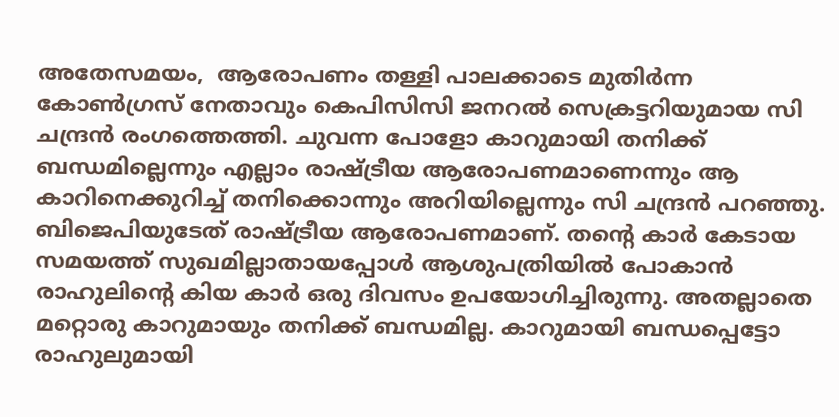അതേസമയം,  ആരോപണം തള്ളി പാലക്കാടെ മുതിര്‍ന്ന കോണ്‍ഗ്രസ് നേതാവും കെപിസിസി ജനറൽ സെക്രട്ടറിയുമായ സി ചന്ദ്രൻ രംഗത്തെത്തി. ചുവന്ന പോളോ കാറുമായി തനിക്ക് ബന്ധമില്ലെന്നും എല്ലാം രാഷ്ട്രീയ ആരോപണമാണെന്നും ആ കാറിനെക്കുറിച്ച് തനിക്കൊന്നും അറിയില്ലെന്നും സി ചന്ദ്രൻ പറഞ്ഞു. ബിജെപിയുടേത് രാഷ്ട്രീയ ആരോപണമാണ്. തന്‍റെ കാര്‍ കേടായ സമയത്ത് സുഖമില്ലാതായപ്പോള്‍ ആശുപത്രിയിൽ പോകാൻ രാഹുലിന്‍റെ കിയ കാര്‍ ഒരു ദിവസം ഉപയോഗിച്ചിരുന്നു. അതല്ലാതെ മറ്റൊരു കാറുമായും തനിക്ക് ബന്ധമില്ല. കാറുമായി ബന്ധപ്പെട്ടോ രാഹുലുമായി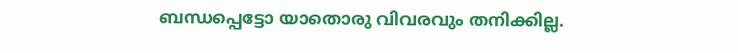ബന്ധപ്പെട്ടോ യാതൊരു വിവരവും തനിക്കില്ല.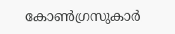കോണ്‍ഗ്രസുകാര്‍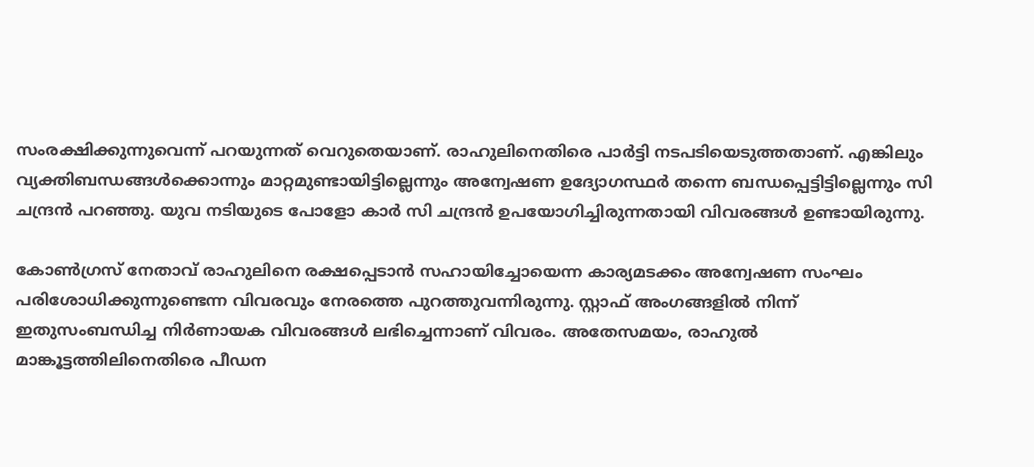സംരക്ഷിക്കുന്നുവെന്ന് പറയുന്നത് വെറുതെയാണ്. രാഹുലിനെതിരെ പാര്‍ട്ടി നടപടിയെടുത്തതാണ്. എങ്കിലും വ്യക്തിബന്ധങ്ങള്‍ക്കൊന്നും മാറ്റമുണ്ടായിട്ടില്ലെന്നും അന്വേഷണ ഉദ്യോഗസ്ഥർ തന്നെ ബന്ധപ്പെട്ടിട്ടില്ലെന്നും സി ചന്ദ്രൻ പറഞ്ഞു. യുവ നടിയുടെ പോളോ കാർ സി ചന്ദ്രൻ ഉപയോഗിച്ചിരുന്നതായി വിവരങ്ങൾ ഉണ്ടായിരുന്നു.

കോണ്‍ഗ്രസ് നേതാവ് രാഹുലിനെ രക്ഷപ്പെടാൻ സഹായിച്ചോയെന്ന കാര്യമടക്കം അന്വേഷണ സംഘം പരിശോധിക്കുന്നുണ്ടെന്ന വിവരവും നേരത്തെ പുറത്തുവന്നിരുന്നു. സ്റ്റാഫ് അംഗങ്ങളിൽ നിന്ന് ഇതുസംബന്ധിച്ച നിർണായക വിവരങ്ങൾ ലഭിച്ചെന്നാണ് വിവരം. അതേസമയം, രാഹുൽ മാങ്കൂട്ടത്തിലിനെതിരെ പീഡന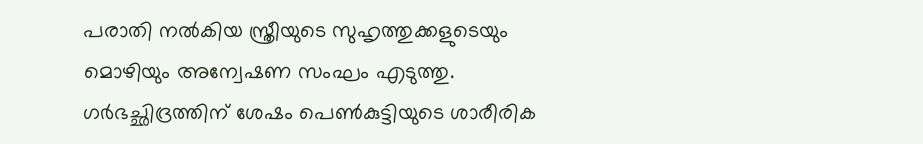പരാതി നൽകിയ സ്ത്രീയുടെ സുഹൃത്തുക്കളുടെയും മൊഴിയും അന്വേഷണ സംഘം എടുത്തു. ഗർഭച്ഛിദ്രത്തിന് ശേഷം പെൺകുട്ടിയുടെ ശാരീരിക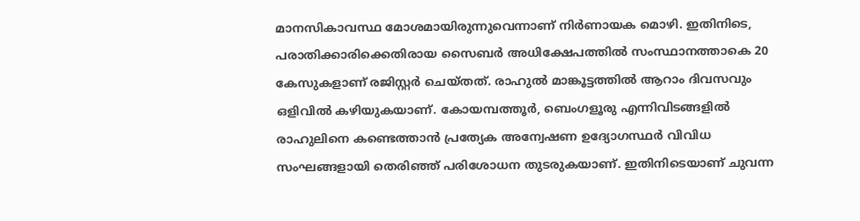മാനസികാവസ്ഥ മോശമായിരുന്നുവെന്നാണ് നിര്‍ണായക മൊഴി. ഇതിനിടെ, പരാതിക്കാരിക്കെതിരായ സൈബർ അധിക്ഷേപത്തിൽ സംസ്ഥാനത്താകെ 20 കേസുകളാണ് രജിസ്റ്റര്‍ ചെയ്തത്. രാഹുൽ മാങ്കൂട്ടത്തിൽ ആറാം ദിവസവും ഒളിവിൽ കഴിയുകയാണ്. കോയമ്പത്തൂർ, ബെംഗളൂരു എന്നിവിടങ്ങളിൽ രാഹുലിനെ കണ്ടെത്താൻ പ്രത്യേക അന്വേഷണ ഉദ്യോഗസ്ഥർ വിവിധ സംഘങ്ങളായി തെരിഞ്ഞ് പരിശോധന തുടരുകയാണ്. ഇതിനിടെയാണ് ചുവന്ന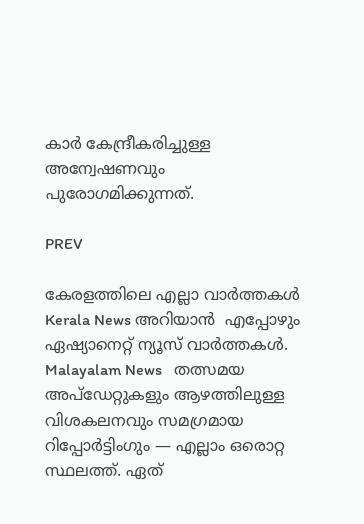കാര്‍ കേന്ദ്രീകരിച്ചുള്ള അന്വേഷണവും പുരോഗമിക്കുന്നത്.

PREV

കേരളത്തിലെ എല്ലാ വാർത്തകൾ Kerala News അറിയാൻ  എപ്പോഴും ഏഷ്യാനെറ്റ് ന്യൂസ് വാർത്തകൾ.  Malayalam News   തത്സമയ അപ്‌ഡേറ്റുകളും ആഴത്തിലുള്ള വിശകലനവും സമഗ്രമായ റിപ്പോർട്ടിംഗും — എല്ലാം ഒരൊറ്റ സ്ഥലത്ത്. ഏത്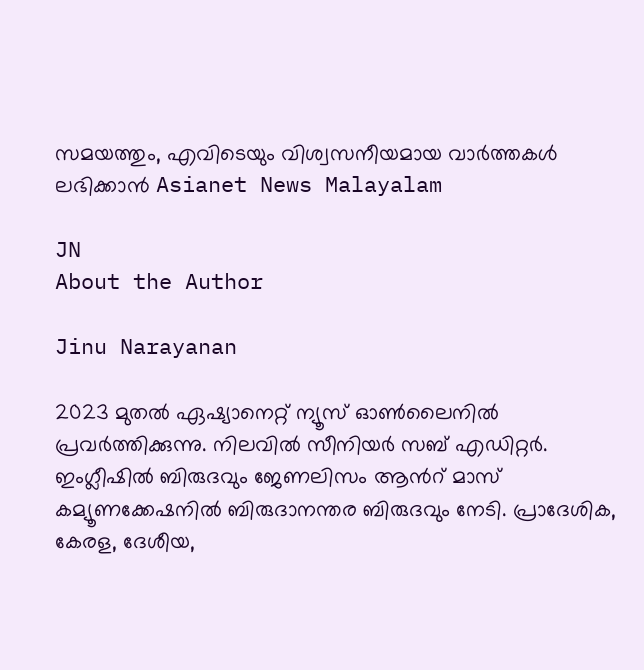സമയത്തും, എവിടെയും വിശ്വസനീയമായ വാർത്തകൾ ലഭിക്കാൻ Asianet News Malayalam

JN
About the Author

Jinu Narayanan

2023 മുതൽ ഏഷ്യാനെറ്റ് ന്യൂസ് ഓണ്‍ലൈനിൽ പ്രവര്‍ത്തിക്കുന്നു. നിലവിൽ സീനിയര്‍ സബ് എഡിറ്റര്‍. ഇംഗ്ലീഷിൽ ബിരുദവും ജേണലിസം ആന്‍റ് മാസ് കമ്യൂണക്കേഷനിൽ ബിരുദാനന്തര ബിരുദവും നേടി. പ്രാദേശിക, കേരള, ദേശീയ,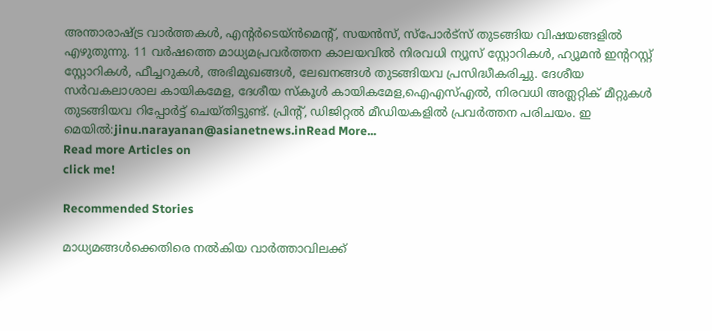അന്താരാഷ്ട്ര വാര്‍ത്തകള്‍, എന്റർടെയ്ൻമെൻ്റ്, സയൻസ്, സ്പോര്‍ട്സ് തുടങ്ങിയ വിഷയങ്ങളിൽ എഴുതുന്നു. 11 വര്‍ഷത്തെ മാധ്യമപ്രവര്‍ത്തന കാലയവിൽ നിരവധി ന്യൂസ് സ്റ്റോറികള്‍, ഹ്യൂമൻ ഇന്‍ററസ്റ്റ് സ്റ്റോറികള്‍, ഫീച്ചറുകള്‍, അഭിമുഖങ്ങള്‍, ലേഖനങ്ങള്‍ തുടങ്ങിയവ പ്രസിദ്ധീകരിച്ചു. ദേശീയ സര്‍വകലാശാല കായികമേള, ദേശീയ സ്കൂള്‍ കായികമേള,ഐഎസ്എൽ, നിരവധി അത്ലറ്റിക് മീറ്റുകള്‍ തുടങ്ങിയവ റിപ്പോര്‍ട്ട് ചെയ്തിട്ടുണ്ട്. പ്രിന്‍റ്, ഡിജിറ്റൽ മീഡിയകളിൽ പ്രവര്‍ത്തന പരിചയം. ഇ മെയിൽ:jinu.narayanan@asianetnews.inRead More...
Read more Articles on
click me!

Recommended Stories

മാധ്യമങ്ങൾക്കെതിരെ നൽകിയ വാർത്താവിലക്ക്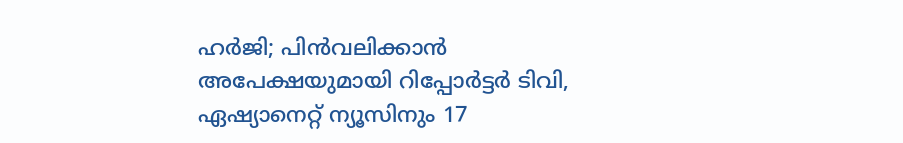ഹർജി; പിൻവലിക്കാൻ അപേക്ഷയുമായി റിപ്പോർട്ടർ ടിവി, ഏഷ്യാനെറ്റ് ന്യൂസിനും 17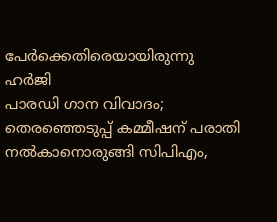പേർക്കെതിരെയായിരുന്നു ഹർജി
പാരഡി ഗാന വിവാദം; തെരഞ്ഞെടുപ്പ് കമ്മീഷന് പരാതി നൽകാനൊരുങ്ങി സിപിഎം,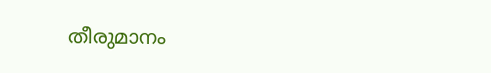തീരുമാനം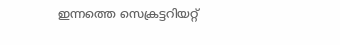ഇന്നത്തെ സെക്രട്ടറിയറ്റ്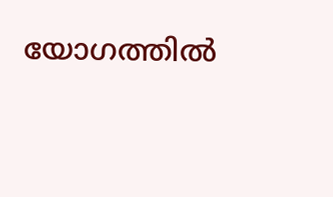യോഗത്തിൽ